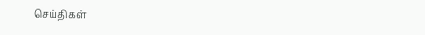செய்திகள்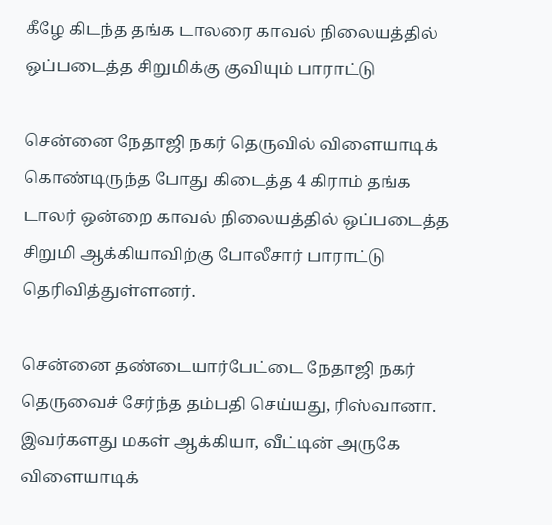கீழே கிடந்த தங்க டாலரை காவல் நிலையத்தில் ஒப்படைத்த சிறுமிக்கு குவியும் பாராட்டு

சென்னை நேதாஜி நகர் தெருவில் விளையாடிக் கொண்டிருந்த போது கிடைத்த 4 கிராம் தங்க டாலர் ஒன்றை காவல் நிலையத்தில் ஒப்படைத்த சிறுமி ஆக்கியாவிற்கு போலீசார் பாராட்டு தெரிவித்துள்ளனர்.

சென்னை தண்டையார்பேட்டை நேதாஜி நகர் தெருவைச் சேர்ந்த தம்பதி செய்யது, ரிஸ்வானா. இவர்களது மகள் ஆக்கியா, வீட்டின் அருகே விளையாடிக்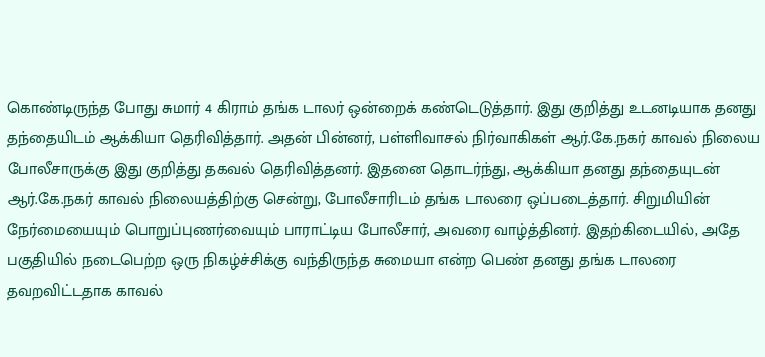கொண்டிருந்த போது சுமார் 4 கிராம் தங்க டாலர் ஒன்றைக் கண்டெடுத்தார். இது குறித்து உடனடியாக தனது தந்தையிடம் ஆக்கியா தெரிவித்தார். அதன் பின்னர், பள்ளிவாசல் நிர்வாகிகள் ஆர்.கே.நகர் காவல் நிலைய போலீசாருக்கு இது குறித்து தகவல் தெரிவித்தனர். இதனை தொடர்ந்து, ஆக்கியா தனது தந்தையுடன் ஆர்.கே.நகர் காவல் நிலையத்திற்கு சென்று, போலீசாரிடம் தங்க டாலரை ஒப்படைத்தார். சிறுமியின் நேர்மையையும் பொறுப்புணர்வையும் பாராட்டிய போலீசார், அவரை வாழ்த்தினர். இதற்கிடையில், அதே பகுதியில் நடைபெற்ற ஒரு நிகழ்ச்சிக்கு வந்திருந்த சுமையா என்ற பெண் தனது தங்க டாலரை தவறவிட்டதாக காவல்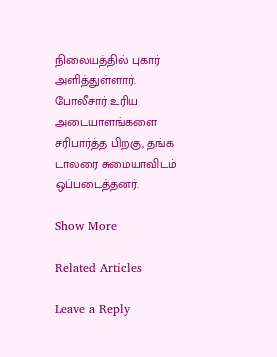நிலையத்தில் புகார் அளித்துள்ளார். போலீசார் உரிய அடையாளங்களை சரிபார்த்த பிறகு, தங்க டாலரை சுமையாவிடம் ஒப்படைத்தனர்.

Show More

Related Articles

Leave a Reply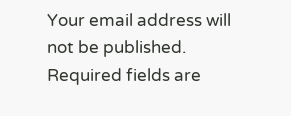Your email address will not be published. Required fields are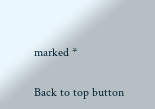marked *

Back to top button